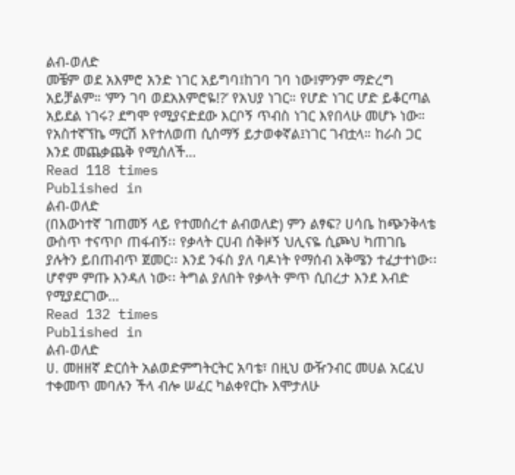ልብ-ወለድ
መቼም ወደ አእምሮ አንድ ነገር አይግባ፤ከገባ ገባ ነው፤ምንም ማድረግ አይቻልም። ‘ምን ገባ ወደአእምሮዬ!?’ የአህያ ነገር። የሆድ ነገር ሆድ ይቆርጣል አይደል ነገሩ? ደግሞ የሚያናድደው እርቦኝ ጥብስ ነገር እየበላሁ መሆኑ ነው። የአስተኛኘኬ ማርሽ እየተለወጠ ሲሰማኝ ይታወቀኛል፤ነገር ገብቷላ። ከራስ ጋር እንደ መጨቃጨቅ የሚሰለች…
Read 118 times
Published in
ልብ-ወለድ
(በእውነተኛ ገጠመኝ ላይ የተመሰረተ ልብወለድ) ምን ልፃፍ? ሀሳቤ ከጭንቅላቴ ውስጥ ተናጥቦ ጠፋብኝ፡፡ የቃላት ርሀብ ሰቅዞኝ ህሊናዬ ሲጮህ ካጠገቤ ያሉትን ይበጠብጥ ጀመር፡፡ እንደ ንፋስ ያለ ባዶነት የማሰብ አቅሜን ተፈታተነው፡፡ ሆኖም ምጡ እንዳለ ነው፡፡ ትግል ያለበት የቃላት ምጥ ሲበረታ እንደ እብድ የሚያደርገው…
Read 132 times
Published in
ልብ-ወለድ
ሀ. መዘዘኛ ድርሰት አልወድምግትርትር አባቴ፣ በዚህ ውዥንብር መሀል አርፈህ ተቀመጥ መባሉን ችላ ብሎ ሠፈር ካልቀየርኩ እሞታለሁ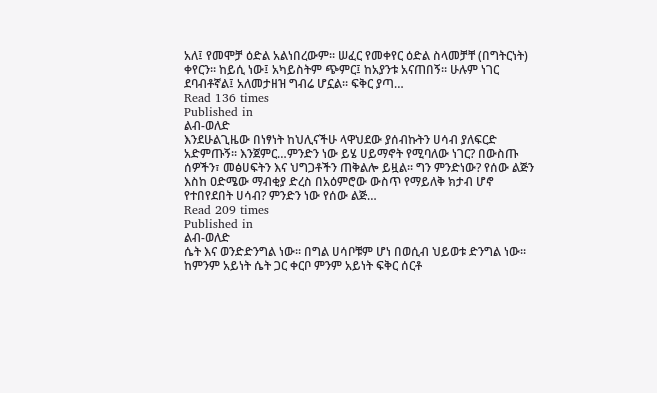አለ፤ የመሞቻ ዕድል አልነበረውም። ሠፈር የመቀየር ዕድል ስላመቻቸ (በግትርነት) ቀየርን። ከይሲ ነው፤ አካይስትም ጭምር፤ ከአያንቱ አናጠበኝ። ሁሉም ነገር ደባብቶኛል፤ አለመታዘዝ ግብሬ ሆኗል። ፍቅር ያጣ…
Read 136 times
Published in
ልብ-ወለድ
እንደሁልጊዜው በነፃነት ከህሊናችሁ ላዋህደው ያሰብኩትን ሀሳብ ያለፍርድ አድምጡኝ፡፡ እንጀምር…ምንድን ነው ይሄ ሀይማኖት የሚባለው ነገር? በውስጡ ሰዎችን፣ መፅሀፍትን እና ህግጋቶችን ጠቅልሎ ይዟል፡፡ ግን ምንድነው? የሰው ልጅን እስከ ዐድሜው ማብቂያ ድረስ በአዕምሮው ውስጥ የማይለቅ ክታብ ሆኖ የተበየደበት ሀሳብ? ምንድን ነው የሰው ልጅ…
Read 209 times
Published in
ልብ-ወለድ
ሴት እና ወንድድንግል ነው፡፡ በግል ሀሳቦቹም ሆነ በወሲብ ህይወቱ ድንግል ነው፡፡ ከምንም አይነት ሴት ጋር ቀርቦ ምንም አይነት ፍቅር ሰርቶ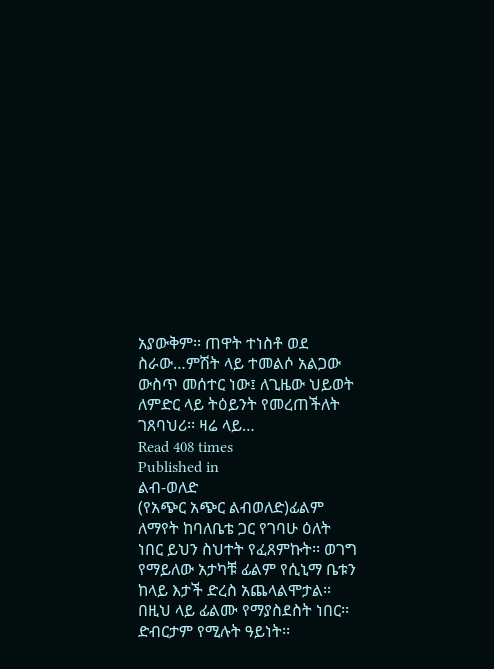አያውቅም፡፡ ጠዋት ተነስቶ ወደ ስራው…ምሽት ላይ ተመልሶ አልጋው ውስጥ መሰተር ነው፤ ለጊዜው ህይወት ለምድር ላይ ትዕይንት የመረጠችለት ገጸባህሪ፡፡ ዛሬ ላይ…
Read 408 times
Published in
ልብ-ወለድ
(የአጭር አጭር ልብወለድ)ፊልም ለማየት ከባለቤቴ ጋር የገባሁ ዕለት ነበር ይህን ስህተት የፈጸምኩት፡፡ ወገግ የማይለው አታካቹ ፊልም የሲኒማ ቤቱን ከላይ እታች ድረስ አጨላልሞታል፡፡ በዚህ ላይ ፊልሙ የማያስደስት ነበር፡፡ ድብርታም የሚሉት ዓይነት፡፡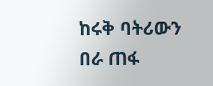ከሩቅ ባትሪውን በራ ጠፋ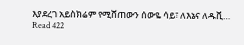እያደረገ አይስክሬም የሚሸጠውን ሰውዬ ሳይ፣ ለእኔና ለዱቪ…
Read 422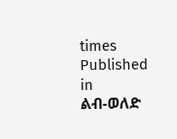times
Published in
ልብ-ወለድ